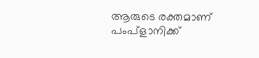ആരുടെ രക്തമാണ് പംപ്‌ളാനിക്ക്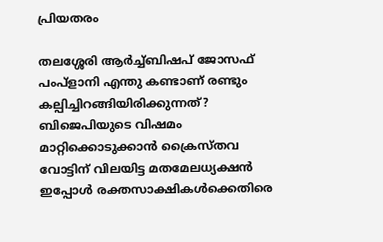പ്രിയതരം

തലശ്ശേരി ആര്‍ച്ച്ബിഷപ് ജോസഫ് പംപ്‌ളാനി എന്തു കണ്ടാണ് രണ്ടും കല്പിച്ചിറങ്ങിയിരിക്കുന്നത്? ബിജെപിയുടെ വിഷമം മാറ്റിക്കൊടുക്കാന്‍ ക്രൈസ്തവ വോട്ടിന് വിലയിട്ട മതമേലധ്യക്ഷന്‍ ഇപ്പോള്‍ രക്തസാക്ഷികള്‍ക്കെതിരെ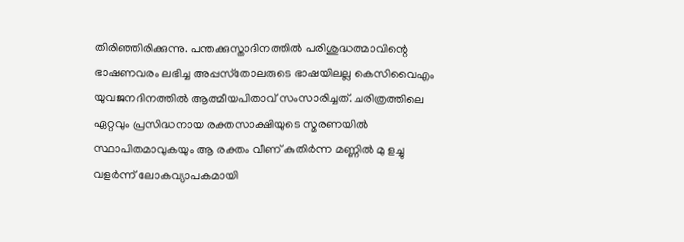തിരിഞ്ഞിരിക്കുന്നു. പന്തക്കുസ്താദിനത്തില്‍ പരിശുദ്ധത്മാവിന്റെ ഭാഷണവരം ലഭിച്ച അപ്പസ്‌തോലരുടെ ഭാഷയിലല്ല കെസിവൈഎം യുവജനദിനത്തില്‍ ആത്മീയപിതാവ് സംസാരിച്ചത്. ചരിത്രത്തിലെ ഏറ്റവും പ്രസിദ്ധനായ രക്തസാക്ഷിയുടെ സ്മരണയില്‍ സ്ഥാപിതമാവുകയും ആ രക്തം വീണ് കുതിര്‍ന്ന മണ്ണില്‍ മു ളച്ചു വളര്‍ന്ന് ലോകവ്യാപകമായി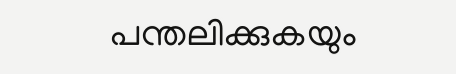പന്തലിക്കുകയും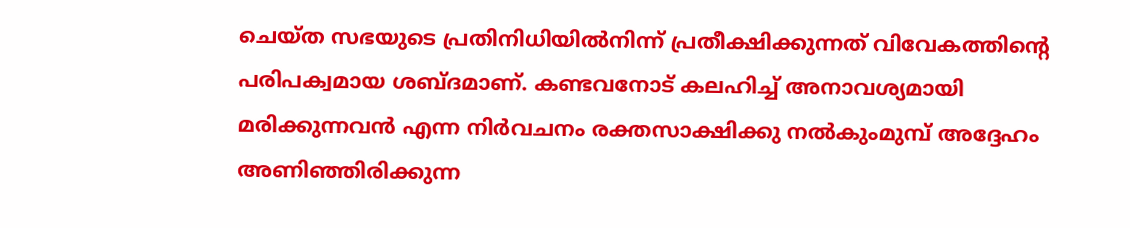ചെയ്ത സഭയുടെ പ്രതിനിധിയില്‍നിന്ന് പ്രതീക്ഷിക്കുന്നത് വിവേകത്തിന്റെ പരിപക്വമായ ശബ്ദമാണ്. കണ്ടവനോട് കലഹിച്ച് അനാവശ്യമായി മരിക്കുന്നവന്‍ എന്ന നിര്‍വചനം രക്തസാക്ഷിക്കു നല്‍കുംമുമ്പ് അദ്ദേഹം അണിഞ്ഞിരിക്കുന്ന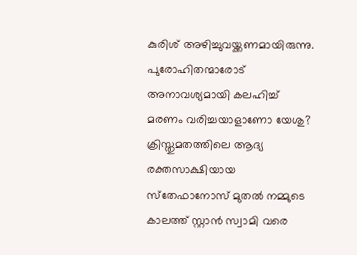കുരിശ് അഴിച്ചുവയ്ക്കണമായിരുന്നു. പുരോഹിതന്മാരോട് അനാവശ്യമായി കലഹിച്ച് മരണം വരിച്ചയാളാണോ യേശു? ക്രിസ്തുമതത്തിലെ ആദ്യ രക്തസാക്ഷിയായ സ്‌തേഫാനോസ് മുതല്‍ നമ്മുടെ കാലത്ത് സ്റ്റാന്‍ സ്വാമി വരെ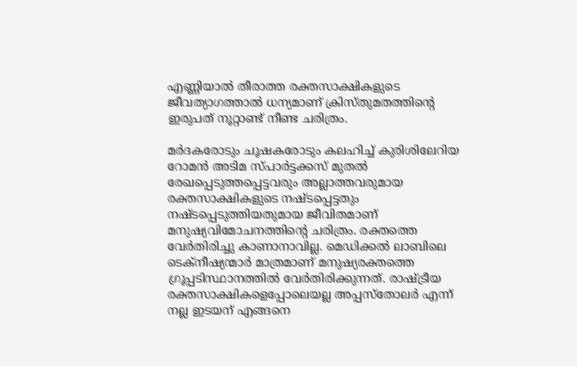എണ്ണിയാല്‍ തീരാത്ത രക്തസാക്ഷികളുടെ ജീവത്യാഗത്താല്‍ ധന്യമാണ് ക്രിസ്തുമതത്തിന്റെ ഇരുപത് നൂറ്റാണ്ട് നീണ്ട ചരിത്രം.

മര്‍ദകരോടും ചൂഷകരോടും കലഹിച്ച് കുരിശിലേറിയ റോമന്‍ അടിമ സ്പാര്‍ട്ടക്കസ് മുതല്‍ രേഖപ്പെടുത്തപ്പെട്ടവരും അല്ലാത്തവരുമായ രക്തസാക്ഷികളുടെ നഷ്ടപ്പെട്ടതും നഷ്ടപ്പെടുത്തിയതുമായ ജീവിതമാണ് മനുഷ്യവിമോചനത്തിന്റെ ചരിത്രം. രക്തത്തെ വേര്‍തിരിച്ചു കാണാനാവില്ല. മെഡിക്കല്‍ ലാബിലെ ടെക്‌നീഷ്യന്മാര്‍ മാത്രമാണ് മനുഷ്യരക്തത്തെ ഗ്രൂപ്പടിസ്ഥാനത്തില്‍ വേര്‍തിരിക്കുന്നത്. രാഷ്ട്രീയ രക്തസാക്ഷികളെപ്പോലെയല്ല അപ്പസ്‌തോലര്‍ എന്ന് നല്ല ഇടയന് എങ്ങനെ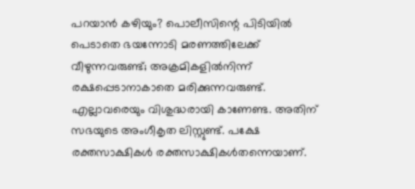പറയാന്‍ കഴിയും? പൊലീസിന്റെ പിടിയില്‍ പെടാതെ ഭയന്നോടി മരണത്തിലേക്ക് വീഴുന്നവരുണ്ട്; അക്രമികളില്‍നിന്ന് രക്ഷപ്പെടാനാകാതെ മരിക്കുന്നവരുണ്ട്. എല്ലാവരെയും വിശുദ്ധരായി കാണേണ്ട. അതിന് സഭയുടെ അംഗീകൃത ലിസ്റ്റുണ്ട്. പക്ഷേ രക്തസാക്ഷികള്‍ രക്തസാക്ഷികള്‍തന്നെയാണ്.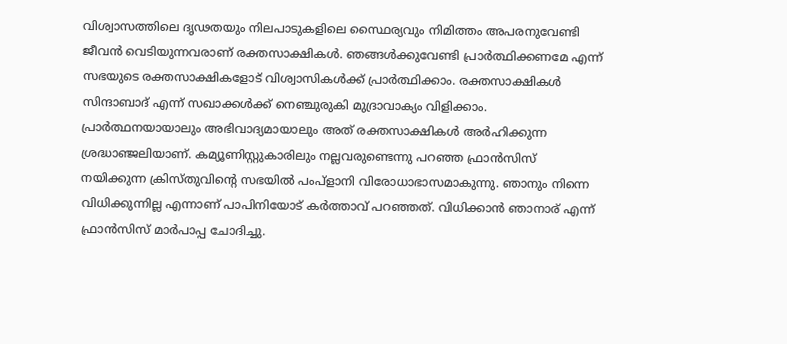വിശ്വാസത്തിലെ ദൃഢതയും നിലപാടുകളിലെ സ്ഥൈര്യവും നിമിത്തം അപരനുവേണ്ടി ജീവന്‍ വെടിയുന്നവരാണ് രക്തസാക്ഷികള്‍. ഞങ്ങള്‍ക്കുവേണ്ടി പ്രാര്‍ത്ഥിക്കണമേ എന്ന് സഭയുടെ രക്തസാക്ഷികളോട് വിശ്വാസികള്‍ക്ക് പ്രാര്‍ത്ഥിക്കാം. രക്തസാക്ഷികള്‍ സിന്ദാബാദ് എന്ന് സഖാക്കള്‍ക്ക് നെഞ്ചുരുകി മുദ്രാവാക്യം വിളിക്കാം. പ്രാര്‍ത്ഥനയായാലും അഭിവാദ്യമായാലും അത് രക്തസാക്ഷികള്‍ അര്‍ഹിക്കുന്ന ശ്രദ്ധാഞ്ജലിയാണ്. കമ്യൂണിസ്റ്റുകാരിലും നല്ലവരുണ്ടെന്നു പറഞ്ഞ ഫ്രാന്‍സിസ് നയിക്കുന്ന ക്രിസ്തുവിന്റെ സഭയില്‍ പംപ്‌ളാനി വിരോധാഭാസമാകുന്നു. ഞാനും നിന്നെ വിധിക്കുന്നില്ല എന്നാണ് പാപിനിയോട് കര്‍ത്താവ് പറഞ്ഞത്. വിധിക്കാന്‍ ഞാനാര് എന്ന് ഫ്രാന്‍സിസ് മാര്‍പാപ്പ ചോദിച്ചു.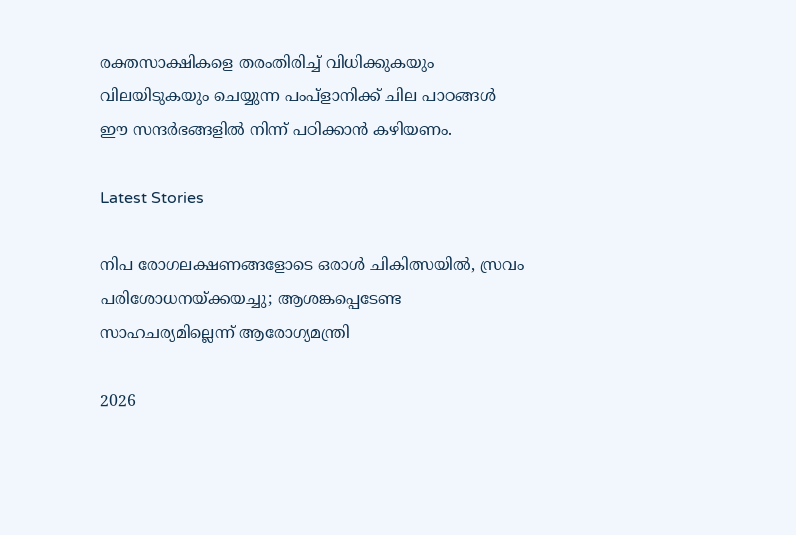രക്തസാക്ഷികളെ തരംതിരിച്ച് വിധിക്കുകയും വിലയിടുകയും ചെയ്യുന്ന പംപ്‌ളാനിക്ക് ചില പാഠങ്ങള്‍ ഈ സന്ദര്‍ഭങ്ങളില്‍ നിന്ന് പഠിക്കാന്‍ കഴിയണം.

Latest Stories

നിപ രോഗലക്ഷണങ്ങളോടെ ഒരാള്‍ ചികിത്സയില്‍, സ്രവം പരിശോധനയ്ക്കയച്ചു; ആശങ്കപ്പെടേണ്ട സാഹചര്യമില്ലെന്ന് ആരോഗ്യമന്ത്രി

2026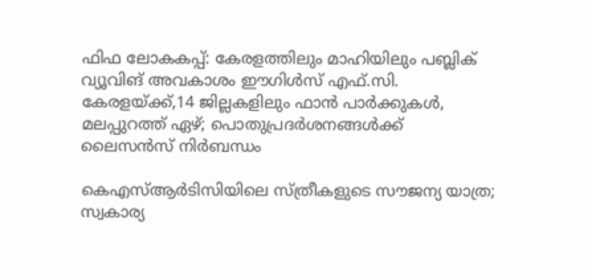ഫിഫ ലോകകപ്പ്: കേരളത്തിലും മാഹിയിലും പബ്ലിക് വ്യൂവിങ് അവകാശം ഈഗിൾസ് എഫ്.സി. കേരളയ്ക്ക്,14 ജില്ലകളിലും ഫാൻ പാർക്കുകൾ, മലപ്പുറത്ത് ഏഴ്; പൊതുപ്രദർശനങ്ങൾക്ക് ലൈസൻസ് നിർബന്ധം

കെഎസ്ആർടിസിയിലെ സ്ത്രീകളുടെ സൗജന്യ യാത്ര; സ്വകാര്യ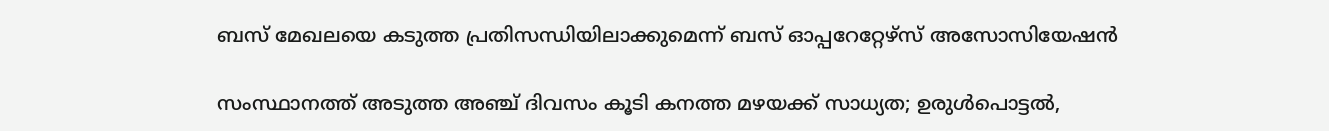ബസ് മേഖലയെ കടുത്ത പ്രതിസന്ധിയിലാക്കുമെന്ന് ബസ് ഓപ്പറേറ്റേഴ്സ് അസോസിയേഷൻ

സംസ്ഥാനത്ത് അടുത്ത അഞ്ച് ദിവസം കൂടി കനത്ത മഴയക്ക് സാധ്യത; ഉരുള്‍പൊട്ടല്‍,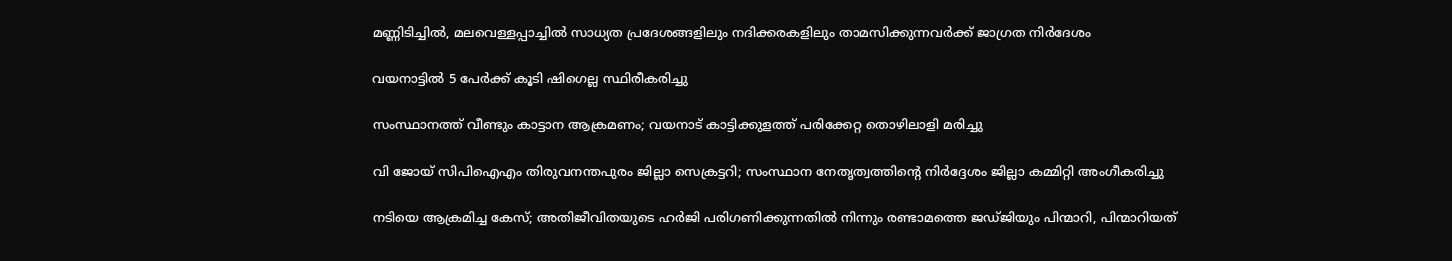മണ്ണിടിച്ചില്‍, മലവെള്ളപ്പാച്ചില്‍ സാധ്യത പ്രദേശങ്ങളിലും നദിക്കരകളിലും താമസിക്കുന്നവര്‍ക്ക് ജാഗ്രത നിര്‍ദേശം

വയനാട്ടിൽ 5 പേർക്ക് കൂടി ഷിഗെല്ല സ്ഥിരീകരിച്ചു

സംസ്ഥാനത്ത് വീണ്ടും കാട്ടാന ആക്രമണം; വയനാട് കാട്ടിക്കുളത്ത് പരിക്കേറ്റ തൊഴിലാളി മരിച്ചു

വി ജോയ് സിപിഐഎം തിരുവനന്തപുരം ജില്ലാ സെക്രട്ടറി; സംസ്ഥാന നേതൃത്വത്തിന്റെ നിര്‍ദ്ദേശം ജില്ലാ കമ്മിറ്റി അംഗീകരിച്ചു

നടിയെ ആക്രമിച്ച കേസ്; അതിജീവിതയുടെ ഹർജി പരിഗണിക്കുന്നതിൽ നിന്നും രണ്ടാമത്തെ ജഡ്ജിയും പിന്മാറി, പിന്മാറിയത്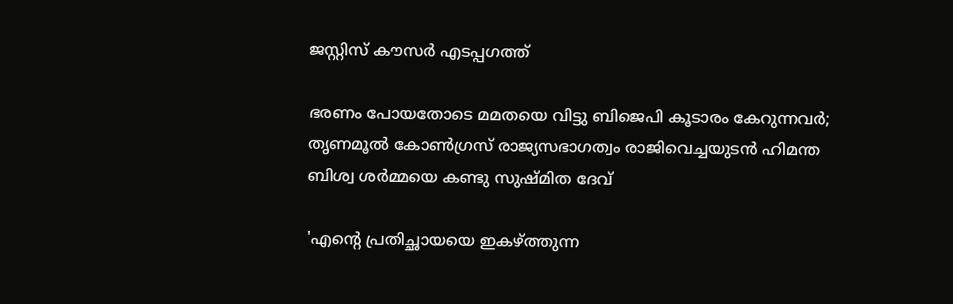ജസ്റ്റിസ് കൗസര്‍ എടപ്പഗത്ത്

ഭരണം പോയതോടെ മമതയെ വിട്ടു ബിജെപി കൂടാരം കേറുന്നവര്‍; തൃണമൂല്‍ കോണ്‍ഗ്രസ് രാജ്യസഭാഗത്വം രാജിവെച്ചയുടന്‍ ഹിമന്ത ബിശ്വ ശര്‍മ്മയെ കണ്ടു സുഷ്മിത ദേവ്

'എന്റെ പ്രതിച്ഛായയെ ഇകഴ്ത്തുന്ന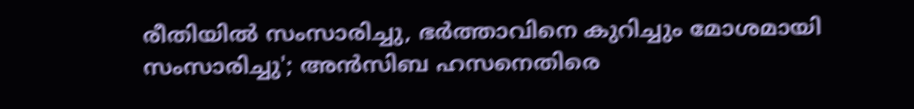രീതിയില്‍ സംസാരിച്ചു, ഭര്‍ത്താവിനെ കുറിച്ചും മോശമായി സംസാരിച്ചു'; അന്‍സിബ ഹസനെതിരെ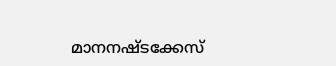മാനനഷ്ടക്കേസ്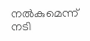നല്‍കുമെന്ന് നടി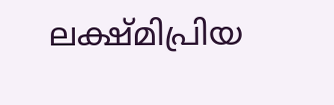ലക്ഷ്മിപ്രിയ